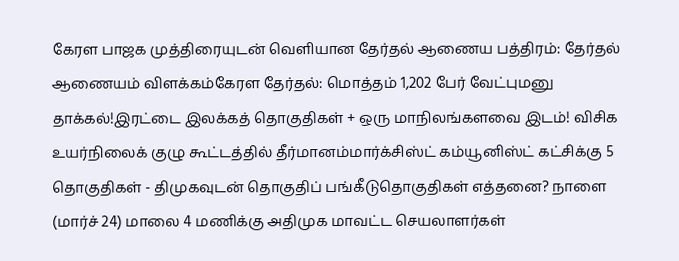கேரள பாஜக முத்திரையுடன் வெளியான தேர்தல் ஆணைய பத்திரம்: தேர்தல் ஆணையம் விளக்கம்கேரள தேர்தல்: மொத்தம் 1,202 பேர் வேட்புமனு தாக்கல்!இரட்டை இலக்கத் தொகுதிகள் + ஒரு மாநிலங்களவை இடம்! விசிக உயர்நிலைக் குழு கூட்டத்தில் தீர்மானம்மார்க்சிஸ்ட் கம்யூனிஸ்ட் கட்சிக்கு 5 தொகுதிகள் - திமுகவுடன் தொகுதிப் பங்கீடுதொகுதிகள் எத்தனை? நாளை (மார்ச் 24) மாலை 4 மணிக்கு அதிமுக மாவட்ட செயலாளர்கள்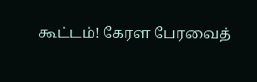கூட்டம்! கேரள பேரவைத்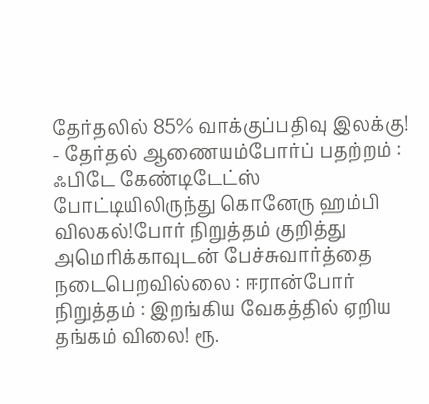தேர்தலில் 85% வாக்குப்பதிவு இலக்கு! - தேர்தல் ஆணையம்போர்ப் பதற்றம் : ஃபிடே கேண்டிடேட்ஸ் போட்டியிலிருந்து கொனேரு ஹம்பி விலகல்!போர் நிறுத்தம் குறித்து அமெரிக்காவுடன் பேச்சுவார்த்தை நடைபெறவில்லை : ஈரான்போர் நிறுத்தம் : இறங்கிய வேகத்தில் ஏறிய தங்கம் விலை! ரூ.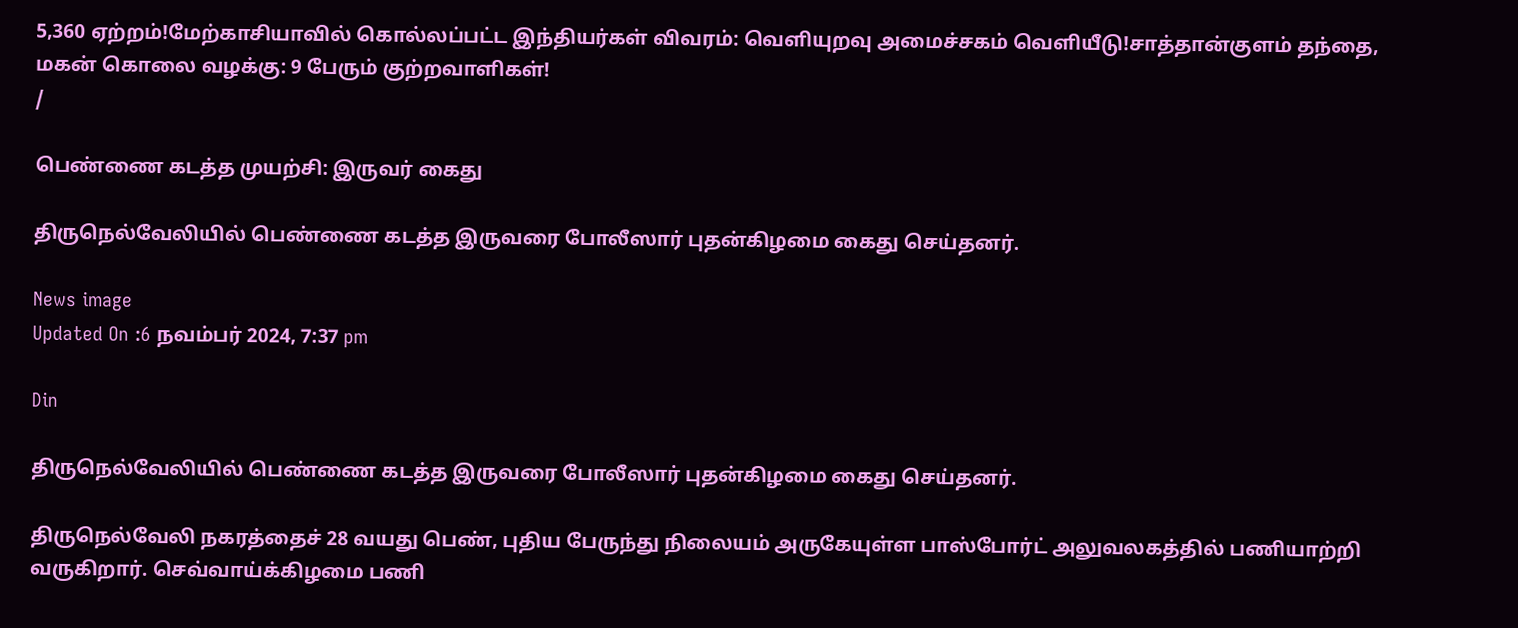5,360 ஏற்றம்!மேற்காசியாவில் கொல்லப்பட்ட இந்தியர்கள் விவரம்: வெளியுறவு அமைச்சகம் வெளியீடு!சாத்தான்குளம் தந்தை, மகன் கொலை வழக்கு: 9 பேரும் குற்றவாளிகள்!
/

பெண்ணை கடத்த முயற்சி: இருவர் கைது

திருநெல்வேலியில் பெண்ணை கடத்த இருவரை போலீஸார் புதன்கிழமை கைது செய்தனர்.

News image
Updated On :6 நவம்பர் 2024, 7:37 pm

Din

திருநெல்வேலியில் பெண்ணை கடத்த இருவரை போலீஸார் புதன்கிழமை கைது செய்தனர்.

திருநெல்வேலி நகரத்தைச் 28 வயது பெண், புதிய பேருந்து நிலையம் அருகேயுள்ள பாஸ்போர்ட் அலுவலகத்தில் பணியாற்றி வருகிறார். செவ்வாய்க்கிழமை பணி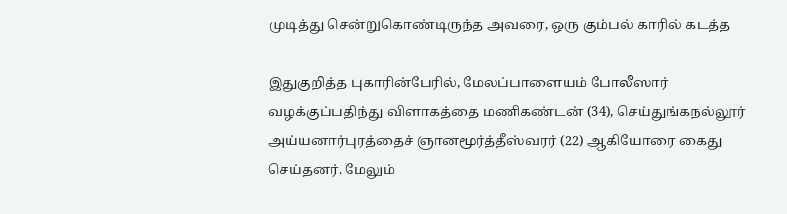முடித்து சென்றுகொண்டிருந்த அவரை, ஒரு கும்பல் காரில் கடத்த

இதுகுறித்த புகாரின்பேரில், மேலப்பாளையம் போலீஸார் வழக்குப்பதிந்து விளாகத்தை மணிகண்டன் (34), செய்துங்கநல்லூர் அய்யனார்புரத்தைச் ஞானமூர்த்தீஸ்வரர் (22) ஆகியோரை கைது செய்தனர். மேலும்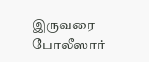இருவரை போலீஸார்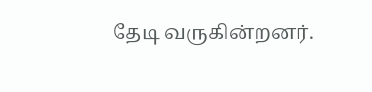தேடி வருகின்றனர்.